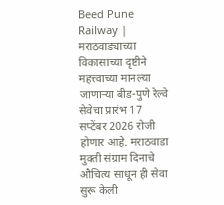Beed Pune Railway | मराठवाड्याच्या विकासाच्या दृष्टीने महत्त्वाच्या मानल्या जाणाऱ्या बीड-पुणे रेल्वे सेवेचा प्रारंभ 17 सप्टेंबर 2026 रोजी होणार आहे. मराठवाडा मुक्ती संग्राम दिनाचे औचित्य साधून ही सेवा सुरू केली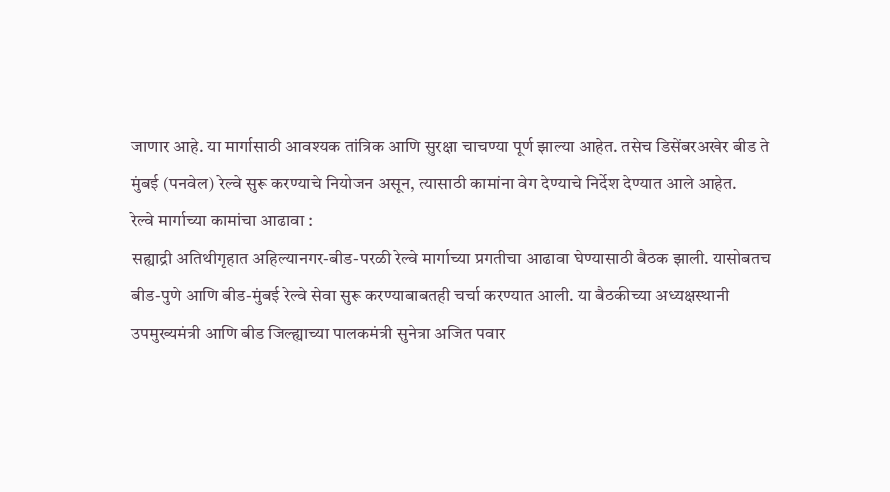जाणार आहे. या मार्गासाठी आवश्यक तांत्रिक आणि सुरक्षा चाचण्या पूर्ण झाल्या आहेत. तसेच डिसेंबरअखेर बीड ते मुंबई (पनवेल) रेल्वे सुरू करण्याचे नियोजन असून, त्यासाठी कामांना वेग देण्याचे निर्देश देण्यात आले आहेत.
रेल्वे मार्गाच्या कामांचा आढावा :
सह्याद्री अतिथीगृहात अहिल्यानगर-बीड-परळी रेल्वे मार्गाच्या प्रगतीचा आढावा घेण्यासाठी बैठक झाली. यासोबतच बीड-पुणे आणि बीड-मुंबई रेल्वे सेवा सुरू करण्याबाबतही चर्चा करण्यात आली. या बैठकीच्या अध्यक्षस्थानी उपमुख्यमंत्री आणि बीड जिल्ह्याच्या पालकमंत्री सुनेत्रा अजित पवार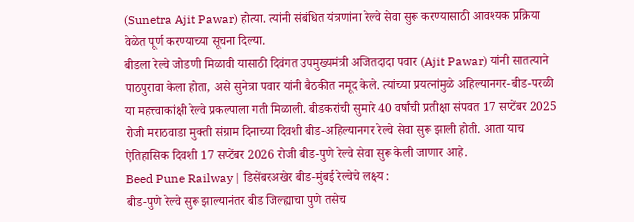(Sunetra Ajit Pawar) होत्या. त्यांनी संबंधित यंत्रणांना रेल्वे सेवा सुरू करण्यासाठी आवश्यक प्रक्रिया वेळेत पूर्ण करण्याच्या सूचना दिल्या.
बीडला रेल्वे जोडणी मिळावी यासाठी दिवंगत उपमुख्यमंत्री अजितदादा पवार (Ajit Pawar) यांनी सातत्याने पाठपुरावा केला होता, असे सुनेत्रा पवार यांनी बैठकीत नमूद केले. त्यांच्या प्रयत्नांमुळे अहिल्यानगर-बीड-परळी या महत्त्वाकांक्षी रेल्वे प्रकल्पाला गती मिळाली. बीडकरांची सुमारे 40 वर्षांची प्रतीक्षा संपवत 17 सप्टेंबर 2025 रोजी मराठवाडा मुक्ती संग्राम दिनाच्या दिवशी बीड-अहिल्यानगर रेल्वे सेवा सुरू झाली होती. आता याच ऐतिहासिक दिवशी 17 सप्टेंबर 2026 रोजी बीड-पुणे रेल्वे सेवा सुरू केली जाणार आहे.
Beed Pune Railway | डिसेंबरअखेर बीड-मुंबई रेल्वेचे लक्ष्य :
बीड-पुणे रेल्वे सुरू झाल्यानंतर बीड जिल्ह्याचा पुणे तसेच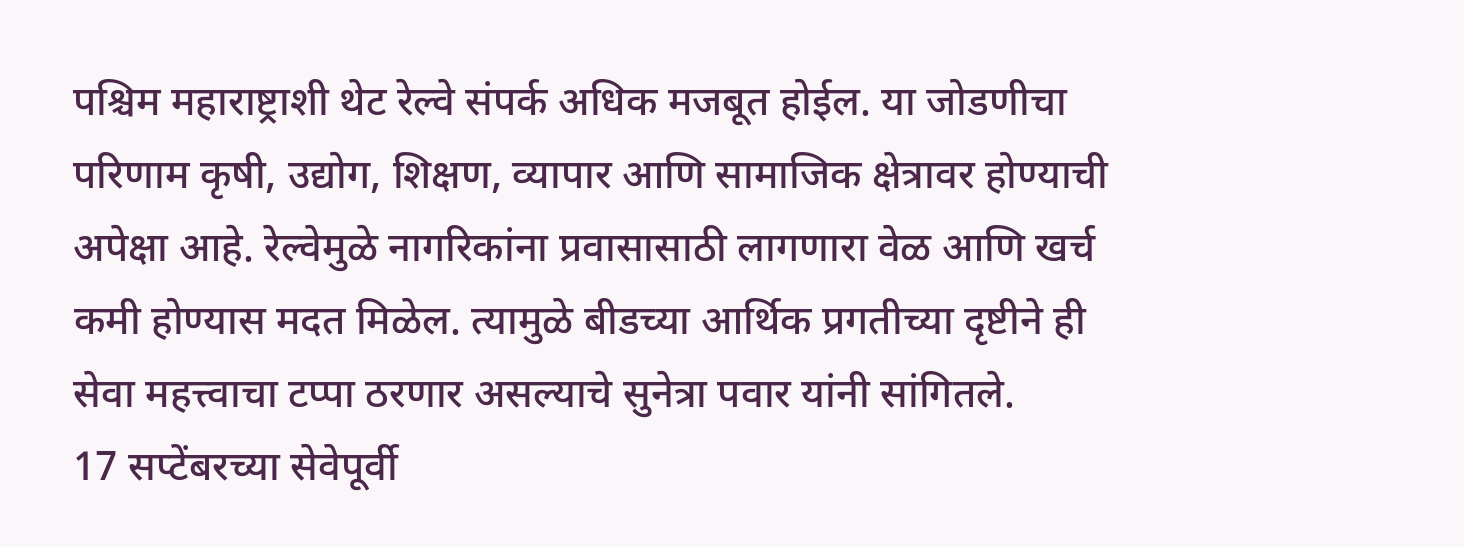पश्चिम महाराष्ट्राशी थेट रेल्वे संपर्क अधिक मजबूत होईल. या जोडणीचा परिणाम कृषी, उद्योग, शिक्षण, व्यापार आणि सामाजिक क्षेत्रावर होण्याची अपेक्षा आहे. रेल्वेमुळे नागरिकांना प्रवासासाठी लागणारा वेळ आणि खर्च कमी होण्यास मदत मिळेल. त्यामुळे बीडच्या आर्थिक प्रगतीच्या दृष्टीने ही सेवा महत्त्वाचा टप्पा ठरणार असल्याचे सुनेत्रा पवार यांनी सांगितले.
17 सप्टेंबरच्या सेवेपूर्वी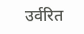उर्वरित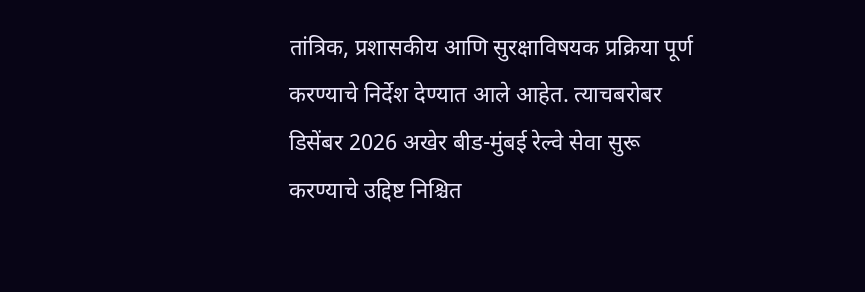तांत्रिक, प्रशासकीय आणि सुरक्षाविषयक प्रक्रिया पूर्ण करण्याचे निर्देश देण्यात आले आहेत. त्याचबरोबर डिसेंबर 2026 अखेर बीड-मुंबई रेल्वे सेवा सुरू करण्याचे उद्दिष्ट निश्चित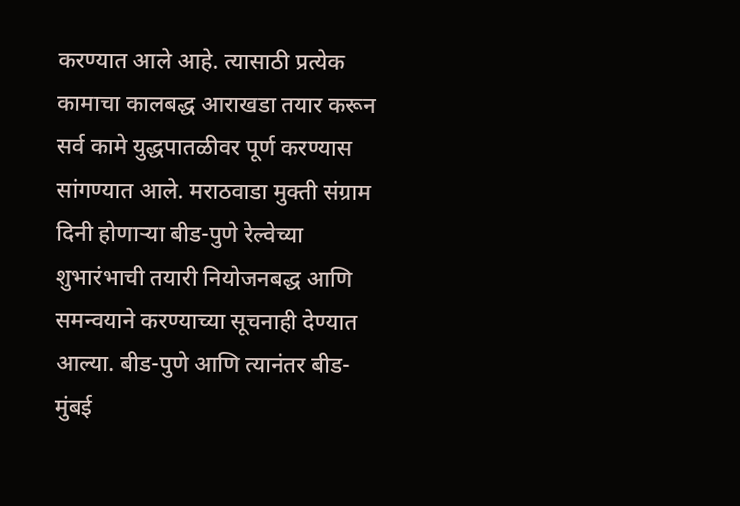करण्यात आले आहे. त्यासाठी प्रत्येक कामाचा कालबद्ध आराखडा तयार करून सर्व कामे युद्धपातळीवर पूर्ण करण्यास सांगण्यात आले. मराठवाडा मुक्ती संग्राम दिनी होणाऱ्या बीड-पुणे रेल्वेच्या शुभारंभाची तयारी नियोजनबद्ध आणि समन्वयाने करण्याच्या सूचनाही देण्यात आल्या. बीड-पुणे आणि त्यानंतर बीड-मुंबई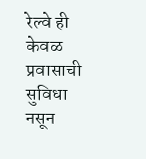रेल्वे ही केवळ प्रवासाची सुविधा नसून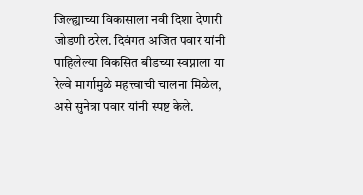जिल्ह्याच्या विकासाला नवी दिशा देणारी जोडणी ठरेल. दिवंगत अजित पवार यांनी पाहिलेल्या विकसित बीडच्या स्वप्नाला या रेल्वे मार्गामुळे महत्त्वाची चालना मिळेल, असे सुनेत्रा पवार यांनी स्पष्ट केले.